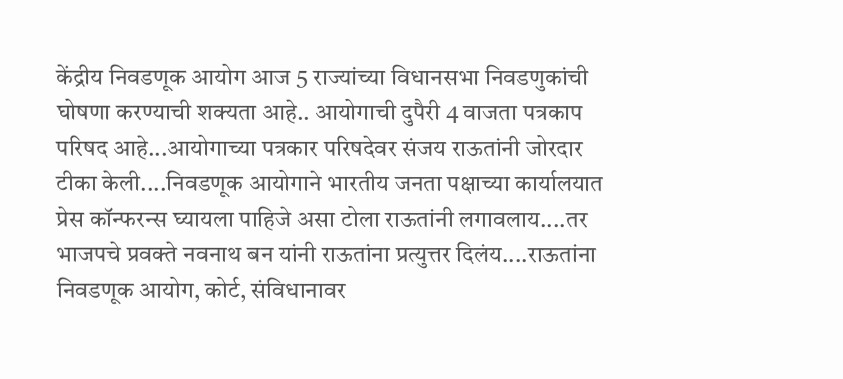केंद्रीय निवडणूक आयोग आज 5 राज्यांच्या विधानसभा निवडणुकांची घोषणा करण्याची शक्यता आहे.. आयोगाची दुपैरी 4 वाजता पत्रकाप परिषद आहे...आयोगाच्या पत्रकार परिषदेवर संजय राऊतांनी जोरदार टीका केली....निवडणूक आयोगाने भारतीय जनता पक्षाच्या कार्यालयात प्रेस कॉन्फरन्स घ्यायला पाहिजे असा टोला राऊतांनी लगावलाय....तर भाजपचे प्रवक्ते नवनाथ बन यांनी राऊतांना प्रत्युत्तर दिलंय....राऊतांना निवडणूक आयोग, कोर्ट, संविधानावर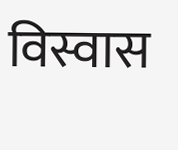विस्वास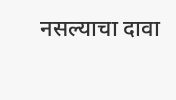नसल्याचा दावा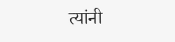त्यांनी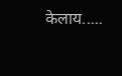केलाय.....